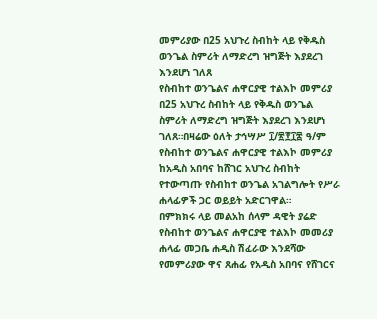መምሪያው በ25 አህጉረ ስብከት ላይ የቅዱስ ወንጌል ስምሪት ለማድረግ ዝግጅት እያደረገ እንደሆነ ገለጸ
የስብከተ ወንጌልና ሐዋርያዊ ተልእኮ መምሪያ በ25 አህጉረ ስብከት ላይ የቅዱስ ወንጌል ስምሪት ለማድረግ ዝግጅት እያደረገ እንደሆነ ገለጸ።በዛሬው ዕለት ታኅሣሥ ፲/፳፻፲፰ ዓ/ም የስብከተ ወንጌልና ሐዋርያዊ ተልእኮ መምሪያ ከአዲስ አበባና ከሸገር አህጉረ ስብከት የተውጣጡ የስብከተ ወንጌል አገልግሎት የሥራ ሐላፊዎች ጋር ወይይት አድርገዋል።
በምክክሩ ላይ መልአከ ሰላም ዳዊት ያሬድ የስብከተ ወንጌልና ሐዋርያዊ ተልእኮ መመሪያ ሐላፊ መጋቤ ሐዲስ ሽፈራው እንደሻው የመምሪያው ዋና ጸሐፊ የአዲስ አበባና የሸገርና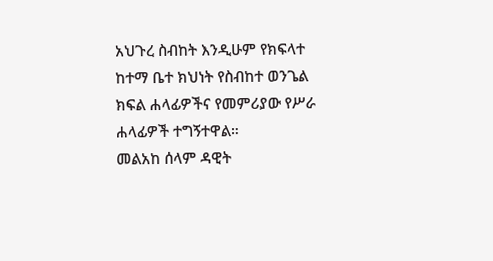አህጉረ ስብከት እንዲሁም የክፍላተ ከተማ ቤተ ክህነት የስብከተ ወንጌል ክፍል ሐላፊዎችና የመምሪያው የሥራ ሐላፊዎች ተግኝተዋል።
መልአከ ሰላም ዳዊት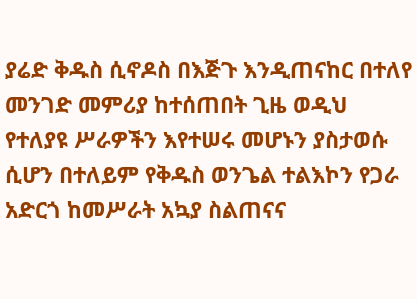ያሬድ ቅዱስ ሲኖዶስ በእጅጉ እንዲጠናከር በተለየ መንገድ መምሪያ ከተሰጠበት ጊዜ ወዲህ የተለያዩ ሥራዎችን እየተሠሩ መሆኑን ያስታወሱ ሲሆን በተለይም የቅዱስ ወንጌል ተልእኮን የጋራ አድርጎ ከመሥራት አኳያ ስልጠናና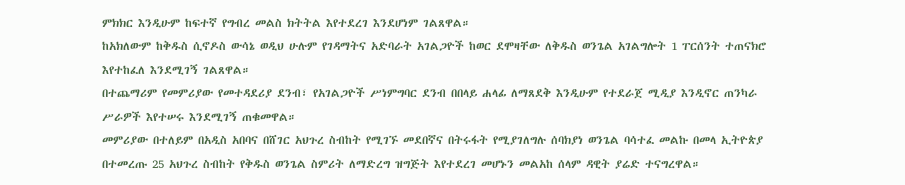ምክክር እንዲሁም ከፍተኛ የግብረ መልስ ክትትል እየተደረገ እንደሆነም ገልጸዋል።
ከአክለውም ከቅዱስ ሲኖዶስ ውሳኔ ወዲህ ሁሉም የገዳማትና አድባራት አገልጋዮች ከወር ደሞዛቸው ለቅዱስ ወንጌል አገልግሎት 1 ፐርሰንት ተጠናክሮ እየተከፈለ እንደሚገኝ ገልጸዋል።
በተጨማሪም የመምሪያው የመተዳደሪያ ደንብ፣ የአገልጋዮች ሥነምግባር ደንብ በበላይ ሐላፊ ለማጸደቅ እንዲሁም የተደራጀ ሚዲያ እንዲኖር ጠንካራ ሥራዎች እየተሠሩ እንደሚገኝ ጠቁመዋል።
መምሪያው በተለይም በአዲስ አበባና በሸገር አህጉረ ስብከት የሚገኙ መደበኛና በትሩፋት የሚያገለግሉ ሰባክያነ ወንጌል ባሳተፈ መልኩ በመላ ኢትዮጵያ በተመረጡ 25 አህጉረ ስብከት የቅዱስ ወንጌል ስምሪት ለማድረግ ዝግጅት እየተደረገ መሆኑን መልአከ ሰላም ዳዊት ያሬድ ተናግረዋል።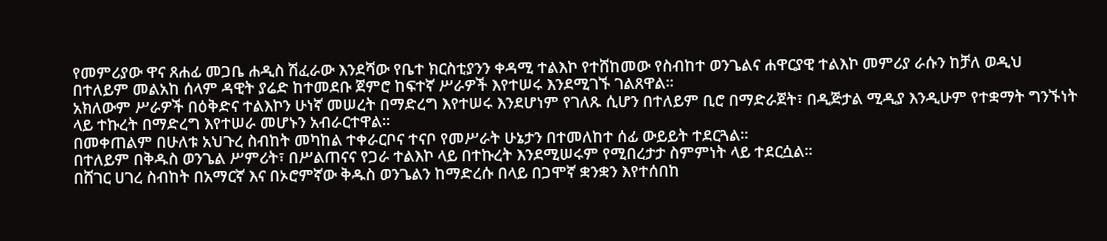የመምሪያው ዋና ጸሐፊ መጋቤ ሐዲስ ሽፈራው እንደሻው የቤተ ክርስቲያንን ቀዳሚ ተልእኮ የተሸከመው የስብከተ ወንጌልና ሐዋርያዊ ተልእኮ መምሪያ ራሱን ከቻለ ወዲህ በተለይም መልአከ ሰላም ዳዊት ያሬድ ከተመደቡ ጀምሮ ከፍተኛ ሥራዎች እየተሠሩ እንደሚገኙ ገልጸዋል።
አክለውም ሥራዎች በዕቅድና ተልእኮን ሁነኛ መሠረት በማድረግ እየተሠሩ እንደሆነም የገለጹ ሲሆን በተለይም ቢሮ በማድራጀት፣ በዲጅታል ሚዲያ እንዲሁም የተቋማት ግንኙነት ላይ ተኩረት በማድረግ እየተሠራ መሆኑን አብራርተዋል።
በመቀጠልም በሁለቱ አህጉረ ስብከት መካከል ተቀራርቦና ተናቦ የመሥራት ሁኔታን በተመለከተ ሰፊ ውይይት ተደርጓል።
በተለይም በቅዱስ ወንጌል ሥምሪት፣ በሥልጠናና የጋራ ተልእኮ ላይ በተኩረት እንደሚሠሩም የሚበረታታ ስምምነት ላይ ተደርሷል።
በሸገር ሀገረ ስብከት በአማርኛ እና በኦሮምኛው ቅዱስ ወንጌልን ከማድረሱ በላይ በጋሞኛ ቋንቋን እየተሰበከ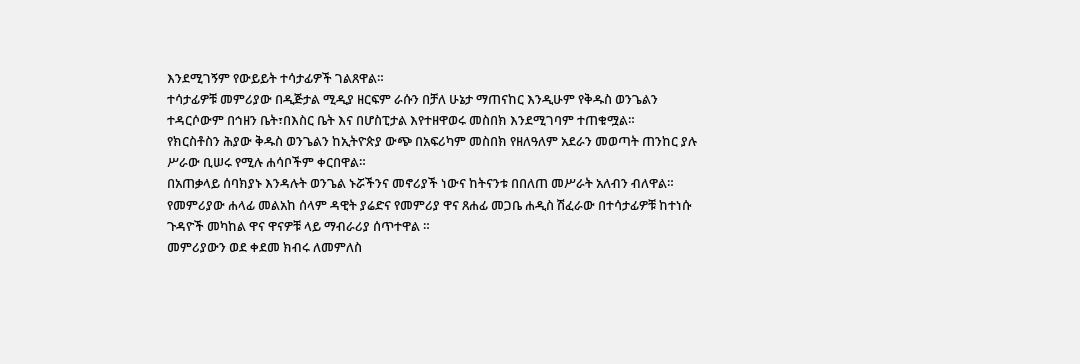እንደሚገኝም የውይይት ተሳታፊዎች ገልጸዋል።
ተሳታፊዎቹ መምሪያው በዲጅታል ሚዲያ ዘርፍም ራሱን በቻለ ሁኔታ ማጠናከር እንዲሁም የቅዱስ ወንጌልን ተዳርሶውም በኅዘን ቤት፣በእስር ቤት እና በሆስፒታል እየተዘዋወሩ መስበክ እንደሚገባም ተጠቁሟል።
የክርስቶስን ሕያው ቅዱስ ወንጌልን ከኢትዮጵያ ውጭ በአፍሪካም መስበክ የዘለዓለም አደራን መወጣት ጠንከር ያሉ ሥራው ቢሠሩ የሚሉ ሐሳቦችም ቀርበዋል።
በአጠቃላይ ሰባክያኑ እንዳሉት ወንጌል ኑሯችንና መኖሪያች ነውና ከትናንቱ በበለጠ መሥራት አለብን ብለዋል።
የመምሪያው ሐላፊ መልአከ ሰላም ዳዊት ያሬድና የመምሪያ ዋና ጸሐፊ መጋቤ ሐዲስ ሽፈራው በተሳታፊዎቹ ከተነሱ ጉዳዮች መካከል ዋና ዋናዎቹ ላይ ማብራሪያ ሰጥተዋል ።
መምሪያውን ወደ ቀደመ ክብሩ ለመምለስ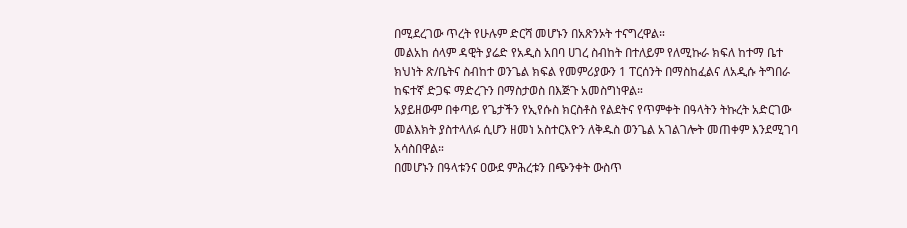በሚደረገው ጥረት የሁሉም ድርሻ መሆኑን በአጽንኦት ተናግረዋል።
መልአከ ሰላም ዳዊት ያሬድ የአዲስ አበባ ሀገረ ስብከት በተለይም የለሚኩራ ክፍለ ከተማ ቤተ ክህነት ጽ/ቤትና ስብከተ ወንጌል ክፍል የመምሪያውን 1 ፐርሰንት በማስከፈልና ለአዲሱ ትግበራ ከፍተኛ ድጋፍ ማድረጉን በማስታወስ በእጅጉ አመስግነዋል።
አያይዘውም በቀጣይ የጌታችን የኢየሱስ ክርስቶስ የልደትና የጥምቀት በዓላትን ትኩረት አድርገው መልእክት ያስተላለፉ ሲሆን ዘመነ አስተርእዮን ለቅዱስ ወንጌል አገልገሎት መጠቀም እንደሚገባ አሳስበዋል።
በመሆኑን በዓላቱንና ዐውደ ምሕረቱን በጭንቀት ውስጥ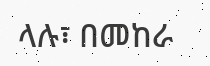ላሉ፣ በመከራ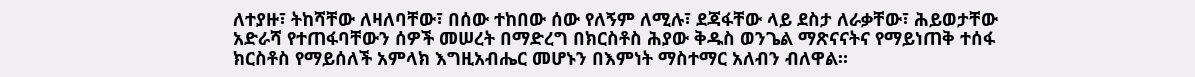ለተያዙ፣ ትከሻቸው ለዛለባቸው፣ በሰው ተከበው ሰው የለኝም ለሚሉ፣ ደጃፋቸው ላይ ደስታ ለራቃቸው፣ ሕይወታቸው አድራሻ የተጠፋባቸውን ሰዎች መሠረት በማድረግ በክርስቶስ ሕያው ቅዱስ ወንጌል ማጽናናትና የማይነጠቅ ተሰፋ ክርስቶስ የማይሰለች አምላክ እግዚአብሔር መሆኑን በእምነት ማስተማር አለብን ብለዋል።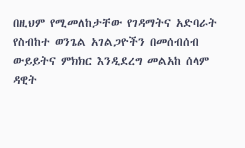በዚህም የሚመለከታቸው የገዳማትና አድባራት የስብከተ ወንጌል አገልጋዮችን በመሰብሰብ ውይይትና ምክክር እንዲደረግ መልአከ ሰላም ዳዊት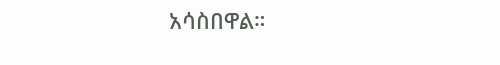አሳስበዋል።